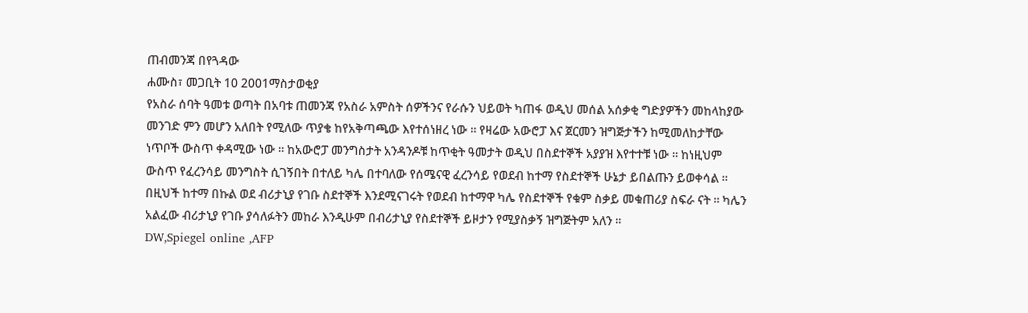ጠብመንጃ በየጓዳው
ሐሙስ፣ መጋቢት 10 2001ማስታወቂያ
የአስራ ሰባት ዓመቱ ወጣት በአባቱ ጠመንጃ የአስራ አምስት ሰዎችንና የራሱን ህይወት ካጠፋ ወዲህ መሰል አሰቃቂ ግድያዎችን መከላከያው መንገድ ምን መሆን አለበት የሚለው ጥያቄ ከየአቅጣጫው እየተሰነዘረ ነው ። የዛሬው አውሮፓ እና ጀርመን ዝግጅታችን ከሚመለከታቸው ነጥቦች ውስጥ ቀዳሚው ነው ። ከአውሮፓ መንግስታት አንዳንዶቹ ከጥቂት ዓመታት ወዲህ በስደተኞች አያያዝ እየተተቹ ነው ። ከነዚህም ውስጥ የፈረንሳይ መንግስት ሲገኝበት በተለይ ካሌ በተባለው የሰሜናዊ ፈረንሳይ የወደብ ከተማ የስደተኞች ሁኔታ ይበልጡን ይወቀሳል ። በዚህች ከተማ በኩል ወደ ብሪታኒያ የገቡ ስደተኞች እንደሚናገሩት የወደብ ከተማዋ ካሌ የስደተኞች የቁም ስቃይ መቁጠሪያ ስፍራ ናት ። ካሌን አልፈው ብሪታኒያ የገቡ ያሳለፉትን መከራ እንዲሁም በብሪታኒያ የስደተኞች ይዞታን የሚያስቃኝ ዝግጅትም አለን ።
DW,Spiegel online ,AFP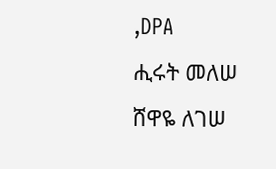,DPA
ሒሩት መለሠ
ሸዋዬ ለገሠ